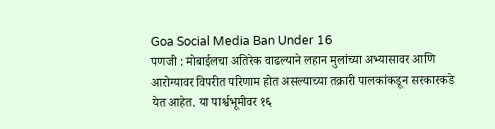Goa Social Media Ban Under 16
पणजी : मोबाईलचा अतिरेक वाढल्याने लहान मुलांच्या अभ्यासावर आणि आरोग्यावर विपरीत परिणाम होत असल्याच्या तक्रारी पालकांकडून सरकारकडे येत आहेत. या पार्श्वभूमीवर १६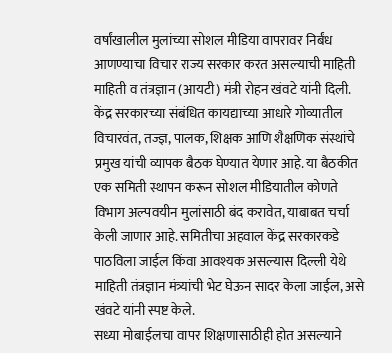वर्षांखालील मुलांच्या सोशल मीडिया वापरावर निर्बंध आणण्याचा विचार राज्य सरकार करत असल्याची माहिती माहिती व तंत्रज्ञान (आयटी) मंत्री रोहन खंवटे यांनी दिली.
केंद्र सरकारच्या संबंधित कायद्याच्या आधारे गोव्यातील विचारवंत, तज्ज्ञ, पालक, शिक्षक आणि शैक्षणिक संस्थांचे प्रमुख यांची व्यापक बैठक घेण्यात येणार आहे. या बैठकीत एक समिती स्थापन करून सोशल मीडियातील कोणते विभाग अल्पवयीन मुलांसाठी बंद करावेत, याबाबत चर्चा केली जाणार आहे. समितीचा अहवाल केंद्र सरकारकडे पाठविला जाईल किंवा आवश्यक असल्यास दिल्ली येथे माहिती तंत्रज्ञान मंत्र्यांची भेट घेऊन सादर केला जाईल, असे खंवटे यांनी स्पष्ट केले.
सध्या मोबाईलचा वापर शिक्षणासाठीही होत असल्याने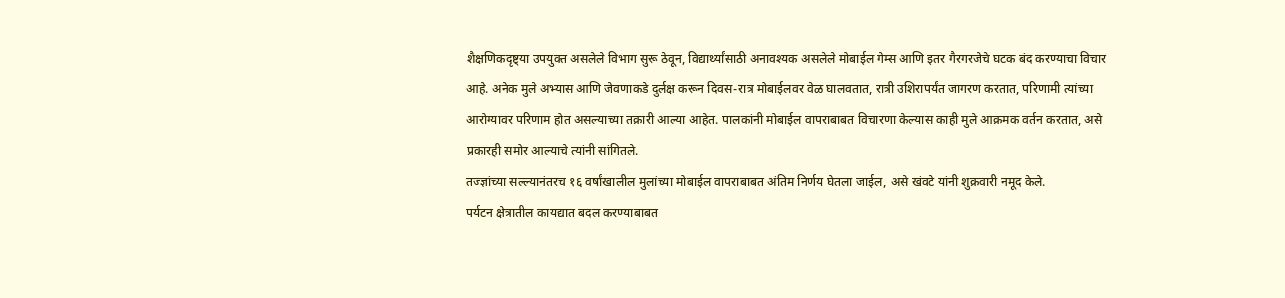शैक्षणिकदृष्ट्या उपयुक्त असलेले विभाग सुरू ठेवून, विद्यार्थ्यांसाठी अनावश्यक असलेले मोबाईल गेम्स आणि इतर गैरगरजेचे घटक बंद करण्याचा विचार आहे. अनेक मुले अभ्यास आणि जेवणाकडे दुर्लक्ष करून दिवस-रात्र मोबाईलवर वेळ घालवतात, रात्री उशिरापर्यंत जागरण करतात, परिणामी त्यांच्या आरोग्यावर परिणाम होत असल्याच्या तक्रारी आल्या आहेत. पालकांनी मोबाईल वापराबाबत विचारणा केल्यास काही मुले आक्रमक वर्तन करतात, असे प्रकारही समोर आल्याचे त्यांनी सांगितले.
तज्ज्ञांच्या सल्ल्यानंतरच १६ वर्षांखालील मुलांच्या मोबाईल वापराबाबत अंतिम निर्णय घेतला जाईल, असे खंवटे यांनी शुक्रवारी नमूद केले.
पर्यटन क्षेत्रातील कायद्यात बदल करण्याबाबत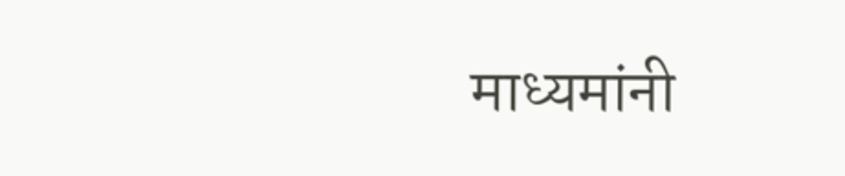माध्यमांनी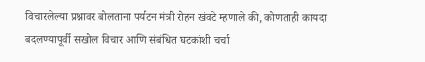विचारलेल्या प्रश्नावर बोलताना पर्यटन मंत्री रोहन खंवटे म्हणाले की, कोणताही कायदा बदलण्यापूर्वी सखोल विचार आणि संबंधित घटकांशी चर्चा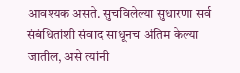आवश्यक असते. सुचविलेल्या सुधारणा सर्व संबंधितांशी संवाद साधूनच अंतिम केल्या जातील, असे त्यांनी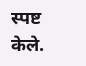स्पष्ट केले.